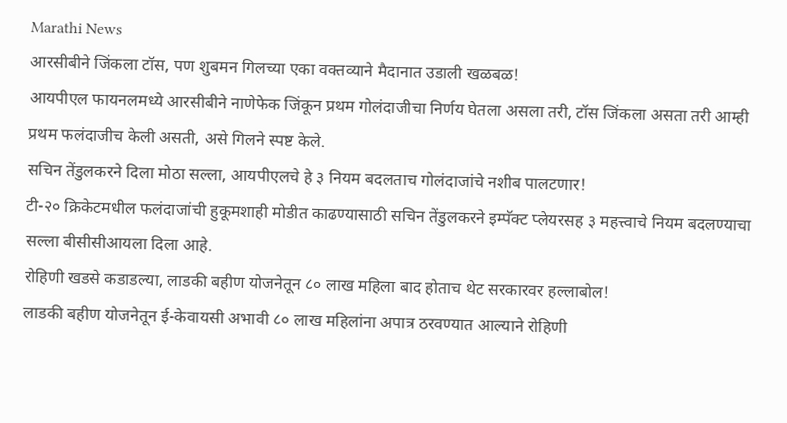Marathi News
आरसीबीने जिंकला टॉस, पण शुबमन गिलच्या एका वक्तव्याने मैदानात उडाली खळबळ!
आयपीएल फायनलमध्ये आरसीबीने नाणेफेक जिंकून प्रथम गोलंदाजीचा निर्णय घेतला असला तरी, टॉस जिंकला असता तरी आम्ही प्रथम फलंदाजीच केली असती, असे गिलने स्पष्ट केले.
सचिन तेंडुलकरने दिला मोठा सल्ला, आयपीएलचे हे ३ नियम बदलताच गोलंदाजांचे नशीब पालटणार!
टी-२० क्रिकेटमधील फलंदाजांची हुकूमशाही मोडीत काढण्यासाठी सचिन तेंडुलकरने इम्पॅक्ट प्लेयरसह ३ महत्त्वाचे नियम बदलण्याचा सल्ला बीसीसीआयला दिला आहे.
रोहिणी खडसे कडाडल्या, लाडकी बहीण योजनेतून ८० लाख महिला बाद होताच थेट सरकारवर हल्लाबोल!
लाडकी बहीण योजनेतून ई-केवायसी अभावी ८० लाख महिलांना अपात्र ठरवण्यात आल्याने रोहिणी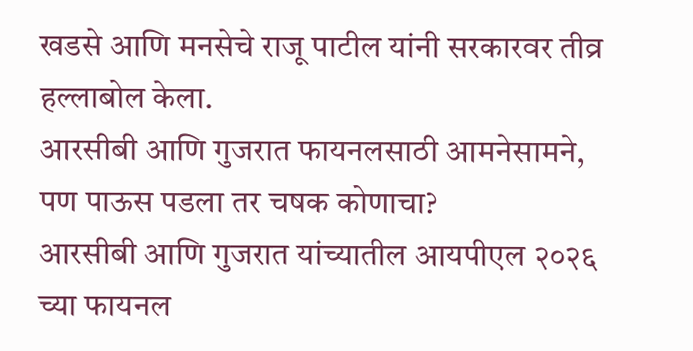खडसे आणि मनसेचे राजू पाटील यांनी सरकारवर तीव्र हल्लाबोल केला.
आरसीबी आणि गुजरात फायनलसाठी आमनेसामने, पण पाऊस पडला तर चषक कोणाचा?
आरसीबी आणि गुजरात यांच्यातील आयपीएल २०२६ च्या फायनल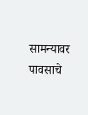सामन्यावर पावसाचे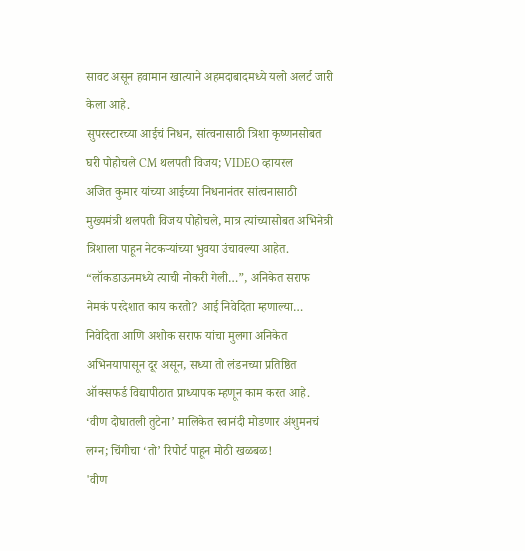सावट असून हवामान खात्याने अहमदाबादमध्ये यलो अलर्ट जारी केला आहे.
सुपरस्टारच्या आईचं निधन, सांत्वनासाठी त्रिशा कृष्णनसोबत घरी पोहोचले CM थलपती विजय; VIDEO व्हायरल
अजित कुमार यांच्या आईच्या निधनानंतर सांत्वनासाठी मुख्यमंत्री थलपती विजय पोहोचले, मात्र त्यांच्यासोबत अभिनेत्री त्रिशाला पाहून नेटकऱ्यांच्या भुवया उंचावल्या आहेत.
“लॉकडाऊनमध्ये त्याची नोकरी गेली…”, अनिकेत सराफ नेमकं परदेशात काय करतो? आई निवेदिता म्हणाल्या…
निवेदिता आणि अशोक सराफ यांचा मुलगा अनिकेत अभिनयापासून दूर असून, सध्या तो लंडनच्या प्रतिष्ठित ऑक्सफर्ड विद्यापीठात प्राध्यापक म्हणून काम करत आहे.
‘वीण दोघातली तुटेना’ मालिकेत स्वानंदी मोडणार अंशुमनचं लग्न; चिंगीचा ‘तो’ रिपोर्ट पाहून मोठी खळबळ!
'वीण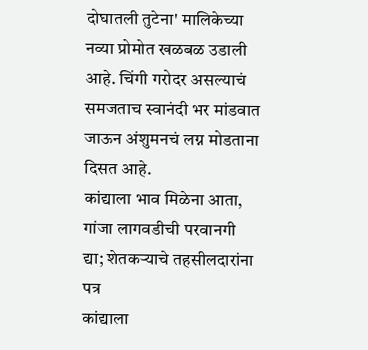दोघातली तुटेना' मालिकेच्या नव्या प्रोमोत खळबळ उडाली आहे. चिंगी गरोदर असल्याचं समजताच स्वानंदी भर मांडवात जाऊन अंशुमनचं लग्न मोडताना दिसत आहे.
कांद्याला भाव मिळेना आता, गांजा लागवडीची परवानगी द्या; शेतकऱ्याचे तहसीलदारांना पत्र
कांद्याला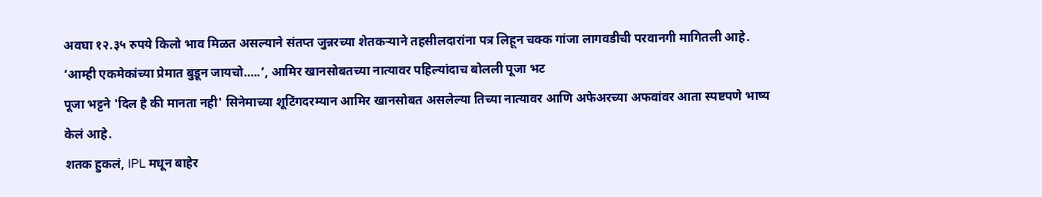अवघा १२.३५ रुपये किलो भाव मिळत असल्याने संतप्त जुन्नरच्या शेतकऱ्याने तहसीलदारांना पत्र लिहून चक्क गांजा लागवडीची परवानगी मागितली आहे.
‘आम्ही एकमेकांच्या प्रेमात बुडून जायचो…..’, आमिर खानसोबतच्या नात्यावर पहिल्यांदाच बोलली पूजा भट
पूजा भट्टने 'दिल है की मानता नही' सिनेमाच्या शूटिंगदरम्यान आमिर खानसोबत असलेल्या तिच्या नात्यावर आणि अफेअरच्या अफवांवर आता स्पष्टपणे भाष्य केलं आहे.
शतक हुकलं, IPL मधून बाहेर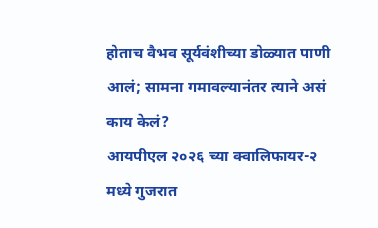होताच वैभव सूर्यवंशीच्या डोळ्यात पाणी आलं; सामना गमावल्यानंतर त्याने असं काय केलं?
आयपीएल २०२६ च्या क्वालिफायर-२ मध्ये गुजरात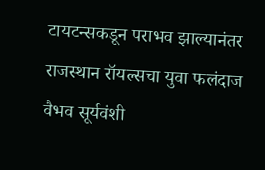टायटन्सकडून पराभव झाल्यानंतर राजस्थान रॉयल्सचा युवा फलंदाज वैभव सूर्यवंशी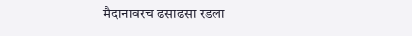मैदानावरच ढसाढसा रडला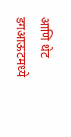आणि थेट डगआऊटमध्ये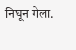निघून गेला.